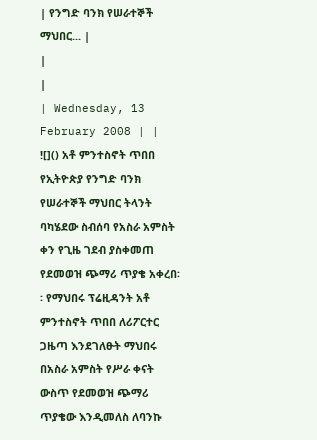| የንግድ ባንክ የሠራተኞች ማህበር... |
|
|
| Wednesday, 13 February 2008 | |
![]() አቶ ምንተስኖት ጥበበ የኢትዮጵያ የንግድ ባንክ የሠራተኞች ማህበር ትላንት ባካሄደው ስብሰባ የአስራ አምስት ቀን የጊዜ ገደብ ያስቀመጠ የደመወዝ ጭማሪ ጥያቄ አቀረበ፡፡ የማህበሩ ፕሬዚዳንት አቶ ምንተስኖት ጥበበ ለሪፖርተር ጋዜጣ እንደገለፁት ማህበሩ በአስራ አምስት የሥራ ቀናት ውስጥ የደመወዝ ጭማሪ ጥያቄው እንዲመለስ ለባንኩ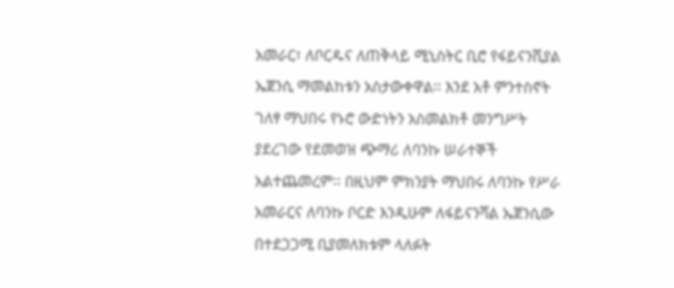አመራር፣ ለቦርዱና ለጠቅላይ ሚኒስትር ቢሮ የፋይናንሺያል ኤጀንሲ ማመልከቱን አስታውቀዋል፡፡ እንደ አቶ ምንተስኖት ገለፃ ማህበሩ የኑሮ ውድነትን አስመልክቶ መንግሥት ያደረገው የደመወዝ ጭማሪ ለባንኩ ሠራተኞች አልተጨመረም፡፡ በዚህም ምክንያት ማህበሩ ለባንኩ የሥራ አመራርና ለባንኩ ቦርድ እንዲሁም ለፋይናንሻል ኤጀንሲው በተደጋጋሚ ቢያመለክቱም ላለፉት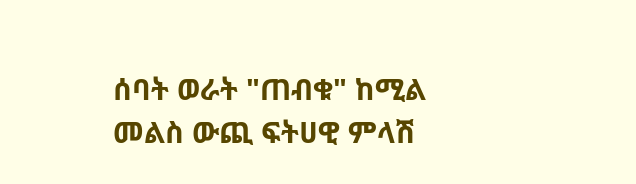ሰባት ወራት "ጠብቁ" ከሚል መልስ ውጪ ፍትሀዊ ምላሽ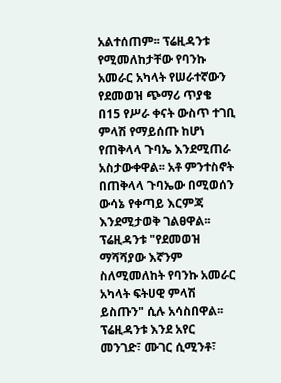አልተሰጠም፡፡ ፕሬዚዳንቱ የሚመለከታቸው የባንኩ አመራር አካላት የሠራተኛውን የደመወዝ ጭማሪ ጥያቄ በ15 የሥራ ቀናት ውስጥ ተገቢ ምላሽ የማይሰጡ ከሆነ የጠቅላላ ጉባኤ እንደሚጠራ አስታውቀዋል፡፡ አቶ ምንተስኖት በጠቅላላ ጉባኤው በሚወሰን ውሳኔ የቀጣይ እርምጃ እንደሚታወቅ ገልፀዋል፡፡ ፕሬዚዳንቱ "የደመወዝ ማሻሻያው እኛንም ስለሚመለከት የባንኩ አመራር አካላት ፍትሀዊ ምላሽ ይስጡን" ሲሉ አሳስበዋል፡፡ ፕሬዚዳንቱ እንደ አየር መንገድ፣ ሙገር ሲሚንቶ፣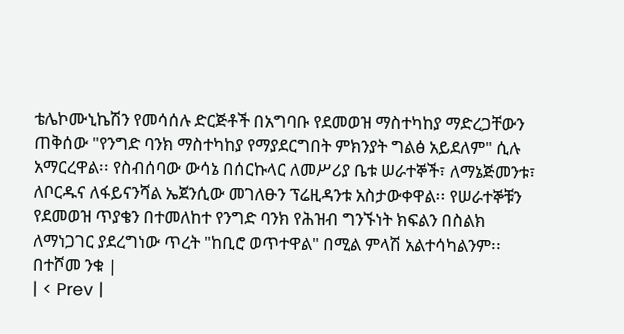ቴሌኮሙኒኬሽን የመሳሰሉ ድርጅቶች በአግባቡ የደመወዝ ማስተካከያ ማድረጋቸውን ጠቅሰው "የንግድ ባንክ ማስተካከያ የማያደርግበት ምክንያት ግልፅ አይደለም" ሲሉ አማርረዋል፡፡ የስብሰባው ውሳኔ በሰርኩላር ለመሥሪያ ቤቱ ሠራተኞች፣ ለማኔጅመንቱ፣ ለቦርዱና ለፋይናንሻል ኤጀንሲው መገለፁን ፕሬዚዳንቱ አስታውቀዋል፡፡ የሠራተኞቹን የደመወዝ ጥያቄን በተመለከተ የንግድ ባንክ የሕዝብ ግንኙነት ክፍልን በስልክ ለማነጋገር ያደረግነው ጥረት "ከቢሮ ወጥተዋል" በሚል ምላሽ አልተሳካልንም፡፡ በተሾመ ንቁ |
| < Prev |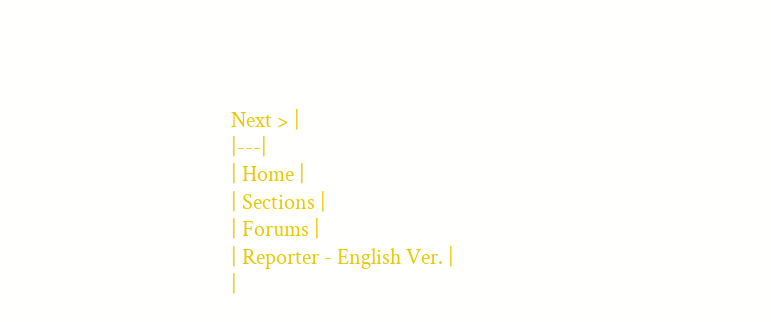Next > |
|---|
| Home |
| Sections |
| Forums |
| Reporter - English Ver. |
|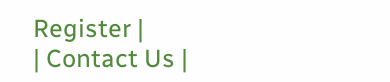Register |
| Contact Us |